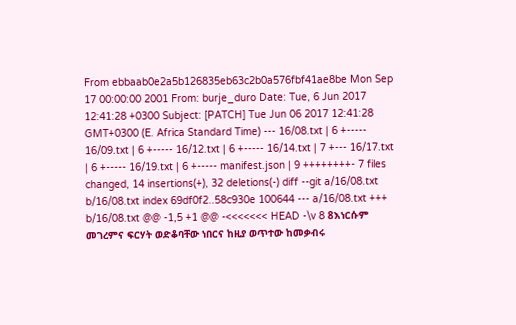From ebbaab0e2a5b126835eb63c2b0a576fbf41ae8be Mon Sep 17 00:00:00 2001 From: burje_duro Date: Tue, 6 Jun 2017 12:41:28 +0300 Subject: [PATCH] Tue Jun 06 2017 12:41:28 GMT+0300 (E. Africa Standard Time) --- 16/08.txt | 6 +----- 16/09.txt | 6 +----- 16/12.txt | 6 +----- 16/14.txt | 7 +--- 16/17.txt | 6 +----- 16/19.txt | 6 +----- manifest.json | 9 ++++++++- 7 files changed, 14 insertions(+), 32 deletions(-) diff --git a/16/08.txt b/16/08.txt index 69df0f2..58c930e 100644 --- a/16/08.txt +++ b/16/08.txt @@ -1,5 +1 @@ -<<<<<<< HEAD -\v 8 8እነርሱም መገረምና ፍርሃት ወድቆባቸው ነበርና ከዚያ ወጥተው ከመቃብሩ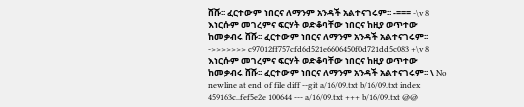ሸሹ፡፡ ፈርተውም ነበርና ለማንም አንዳች አልተናገሩም፡፡ -=== -\v 8 እነርሱም መገረምና ፍርሃት ወድቆባቸው ነበርና ከዚያ ወጥተው ከመቃብሩ ሸሹ፡፡ ፈርተውም ነበርና ለማንም አንዳች አልተናገሩም፡፡ ->>>>>>> c97012ff757cfd6d521e6606450f0d721dd5c083 +\v 8 እነርሱም መገረምና ፍርሃት ወድቆባቸው ነበርና ከዚያ ወጥተው ከመቃብሩ ሸሹ፡፡ ፈርተውም ነበርና ለማንም አንዳች አልተናገሩም፡፡ \ No newline at end of file diff --git a/16/09.txt b/16/09.txt index 459163c..fef5e2e 100644 --- a/16/09.txt +++ b/16/09.txt @@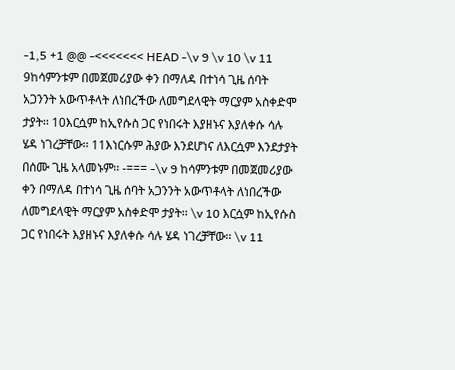-1,5 +1 @@ -<<<<<<< HEAD -\v 9 \v 10 \v 11 9ከሳምንቱም በመጀመሪያው ቀን በማለዳ በተነሳ ጊዜ ሰባት አጋንንት አውጥቶላት ለነበረችው ለመግደላዊት ማርያም አስቀድሞ ታያት፡፡ 10እርሷም ከኢየሱስ ጋር የነበሩት እያዘኑና እያለቀሱ ሳሉ ሄዳ ነገረቻቸው፡፡ 11እነርሱም ሕያው እንደሆነና ለእርሷም እንደታያት በሰሙ ጊዜ አላመኑም፡፡ -=== -\v 9 ከሳምንቱም በመጀመሪያው ቀን በማለዳ በተነሳ ጊዜ ሰባት አጋንንት አውጥቶላት ለነበረችው ለመግደላዊት ማርያም አስቀድሞ ታያት፡፡ \v 10 እርሷም ከኢየሱስ ጋር የነበሩት እያዘኑና እያለቀሱ ሳሉ ሄዳ ነገረቻቸው፡፡ \v 11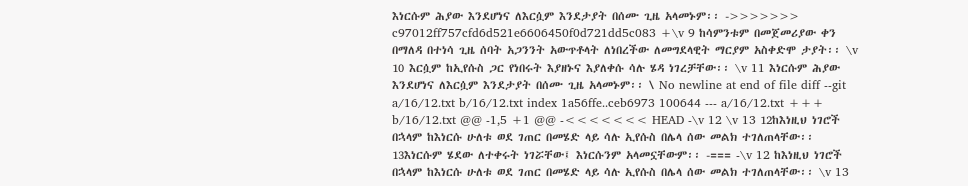እነርሱም ሕያው እንደሆነና ለእርሷም እንደታያት በሰሙ ጊዜ አላመኑም፡፡ ->>>>>>> c97012ff757cfd6d521e6606450f0d721dd5c083 +\v 9 ከሳምንቱም በመጀመሪያው ቀን በማለዳ በተነሳ ጊዜ ሰባት አጋንንት አውጥቶላት ለነበረችው ለመግደላዊት ማርያም አስቀድሞ ታያት፡፡ \v 10 እርሷም ከኢየሱስ ጋር የነበሩት እያዘኑና እያለቀሱ ሳሉ ሄዳ ነገረቻቸው፡፡ \v 11 እነርሱም ሕያው እንደሆነና ለእርሷም እንደታያት በሰሙ ጊዜ አላመኑም፡፡ \ No newline at end of file diff --git a/16/12.txt b/16/12.txt index 1a56ffe..ceb6973 100644 --- a/16/12.txt +++ b/16/12.txt @@ -1,5 +1 @@ -<<<<<<< HEAD -\v 12 \v 13 12ከእነዚህ ነገሮች በኋላም ከእነርሱ ሁለቱ ወደ ገጠር በመሄድ ላይ ሳሉ ኢየሱስ በሌላ ሰው መልክ ተገለጠላቸው፡፡ 13እነርሱም ሄደው ለተቀሩት ነገሯቸው፤ እነርሱንም አላመኗቸውም፡፡ -=== -\v 12 ከእነዚህ ነገሮች በኋላም ከእነርሱ ሁለቱ ወደ ገጠር በመሄድ ላይ ሳሉ ኢየሱስ በሌላ ሰው መልክ ተገለጠላቸው፡፡ \v 13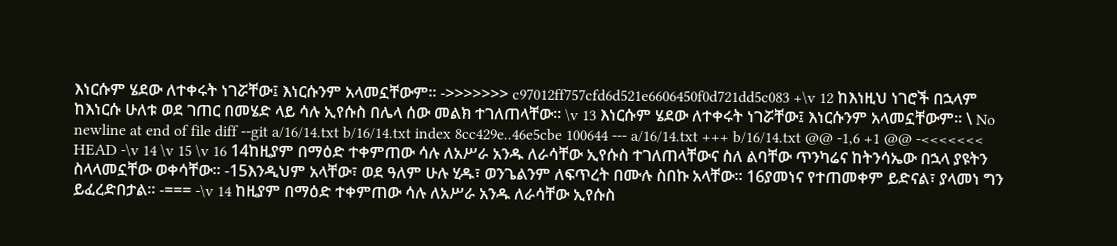እነርሱም ሄደው ለተቀሩት ነገሯቸው፤ እነርሱንም አላመኗቸውም፡፡ ->>>>>>> c97012ff757cfd6d521e6606450f0d721dd5c083 +\v 12 ከእነዚህ ነገሮች በኋላም ከእነርሱ ሁለቱ ወደ ገጠር በመሄድ ላይ ሳሉ ኢየሱስ በሌላ ሰው መልክ ተገለጠላቸው፡፡ \v 13 እነርሱም ሄደው ለተቀሩት ነገሯቸው፤ እነርሱንም አላመኗቸውም፡፡ \ No newline at end of file diff --git a/16/14.txt b/16/14.txt index 8cc429e..46e5cbe 100644 --- a/16/14.txt +++ b/16/14.txt @@ -1,6 +1 @@ -<<<<<<< HEAD -\v 14 \v 15 \v 16 14ከዚያም በማዕድ ተቀምጠው ሳሉ ለአሥራ አንዱ ለራሳቸው ኢየሱስ ተገለጠላቸውና ስለ ልባቸው ጥንካሬና ከትንሳኤው በኋላ ያዩትን ስላላመኗቸው ወቀሳቸው፡፡ -15እንዲህም አላቸው፣ ወደ ዓለም ሁሉ ሂዱ፣ ወንጌልንም ለፍጥረት በሙሉ ስበኩ አላቸው፡፡ 16ያመነና የተጠመቀም ይድናል፣ ያላመነ ግን ይፈረድበታል፡፡ -=== -\v 14 ከዚያም በማዕድ ተቀምጠው ሳሉ ለአሥራ አንዱ ለራሳቸው ኢየሱስ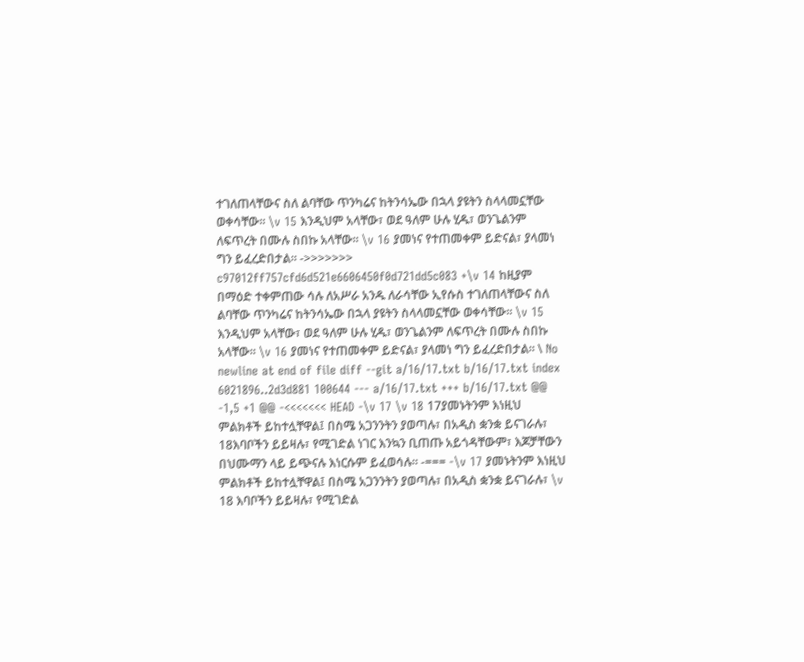ተገለጠላቸውና ስለ ልባቸው ጥንካሬና ከትንሳኤው በኋላ ያዩትን ስላላመኗቸው ወቀሳቸው፡፡ \v 15 እንዲህም አላቸው፣ ወደ ዓለም ሁሉ ሂዱ፣ ወንጌልንም ለፍጥረት በሙሉ ስበኩ አላቸው፡፡ \v 16 ያመነና የተጠመቀም ይድናል፣ ያላመነ ግን ይፈረድበታል፡፡ ->>>>>>> c97012ff757cfd6d521e6606450f0d721dd5c083 +\v 14 ከዚያም በማዕድ ተቀምጠው ሳሉ ለአሥራ አንዱ ለራሳቸው ኢየሱስ ተገለጠላቸውና ስለ ልባቸው ጥንካሬና ከትንሳኤው በኋላ ያዩትን ስላላመኗቸው ወቀሳቸው፡፡ \v 15 እንዲህም አላቸው፣ ወደ ዓለም ሁሉ ሂዱ፣ ወንጌልንም ለፍጥረት በሙሉ ስበኩ አላቸው፡፡ \v 16 ያመነና የተጠመቀም ይድናል፣ ያላመነ ግን ይፈረድበታል፡፡ \ No newline at end of file diff --git a/16/17.txt b/16/17.txt index 6021896..2d3d881 100644 --- a/16/17.txt +++ b/16/17.txt @@ -1,5 +1 @@ -<<<<<<< HEAD -\v 17 \v 18 17ያመኑትንም እነዚህ ምልክቶች ይከተሏቸዋል፤ በስሜ አጋንንትን ያወጣሉ፣ በአዲስ ቋንቋ ይናገራሉ፣ 18እባቦችን ይይዛሉ፣ የሚገድል ነገር እንኳን ቢጠጡ አይጎዳቸውም፣ እጆቻቸውን በህሙማን ላይ ይጭናሉ እነርሱም ይፈወሳሉ፡፡ -=== -\v 17 ያመኑትንም እነዚህ ምልክቶች ይከተሏቸዋል፤ በስሜ አጋንንትን ያወጣሉ፣ በአዲስ ቋንቋ ይናገራሉ፣ \v 18 እባቦችን ይይዛሉ፣ የሚገድል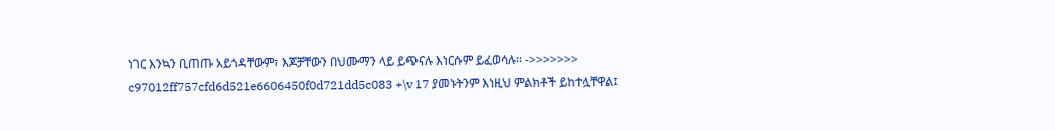ነገር እንኳን ቢጠጡ አይጎዳቸውም፣ እጆቻቸውን በህሙማን ላይ ይጭናሉ እነርሱም ይፈወሳሉ፡፡ ->>>>>>> c97012ff757cfd6d521e6606450f0d721dd5c083 +\v 17 ያመኑትንም እነዚህ ምልክቶች ይከተሏቸዋል፤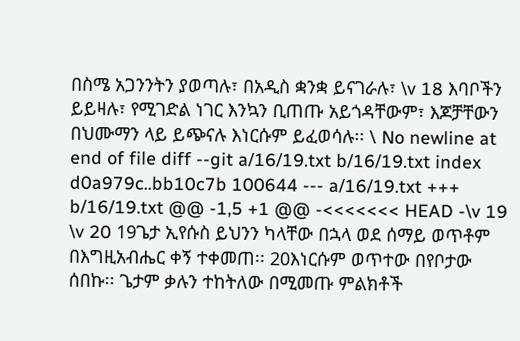በስሜ አጋንንትን ያወጣሉ፣ በአዲስ ቋንቋ ይናገራሉ፣ \v 18 እባቦችን ይይዛሉ፣ የሚገድል ነገር እንኳን ቢጠጡ አይጎዳቸውም፣ እጆቻቸውን በህሙማን ላይ ይጭናሉ እነርሱም ይፈወሳሉ፡፡ \ No newline at end of file diff --git a/16/19.txt b/16/19.txt index d0a979c..bb10c7b 100644 --- a/16/19.txt +++ b/16/19.txt @@ -1,5 +1 @@ -<<<<<<< HEAD -\v 19 \v 20 19ጌታ ኢየሱስ ይህንን ካላቸው በኋላ ወደ ሰማይ ወጥቶም በእግዚአብሔር ቀኝ ተቀመጠ፡፡ 20እነርሱም ወጥተው በየቦታው ሰበኩ፡፡ ጌታም ቃሉን ተከትለው በሚመጡ ምልክቶች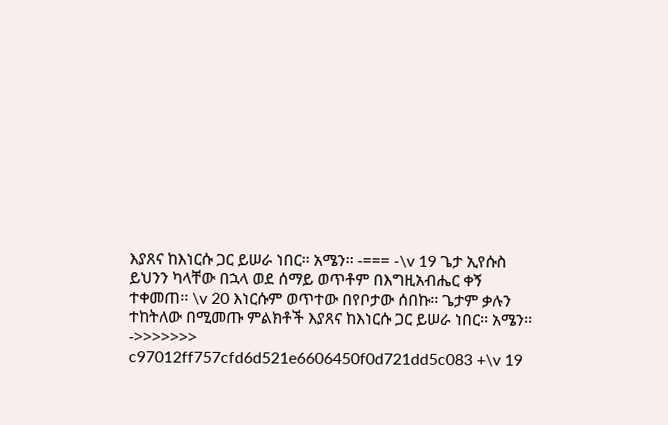እያጸና ከእነርሱ ጋር ይሠራ ነበር፡፡ አሜን፡፡ -=== -\v 19 ጌታ ኢየሱስ ይህንን ካላቸው በኋላ ወደ ሰማይ ወጥቶም በእግዚአብሔር ቀኝ ተቀመጠ፡፡ \v 20 እነርሱም ወጥተው በየቦታው ሰበኩ፡፡ ጌታም ቃሉን ተከትለው በሚመጡ ምልክቶች እያጸና ከእነርሱ ጋር ይሠራ ነበር፡፡ አሜን፡፡ ->>>>>>> c97012ff757cfd6d521e6606450f0d721dd5c083 +\v 19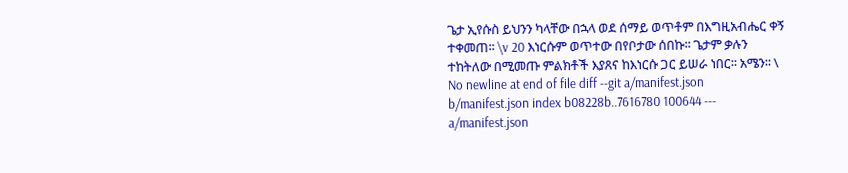ጌታ ኢየሱስ ይህንን ካላቸው በኋላ ወደ ሰማይ ወጥቶም በእግዚአብሔር ቀኝ ተቀመጠ፡፡ \v 20 እነርሱም ወጥተው በየቦታው ሰበኩ፡፡ ጌታም ቃሉን ተከትለው በሚመጡ ምልክቶች እያጸና ከእነርሱ ጋር ይሠራ ነበር፡፡ አሜን፡፡ \ No newline at end of file diff --git a/manifest.json b/manifest.json index b08228b..7616780 100644 --- a/manifest.json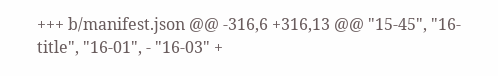+++ b/manifest.json @@ -316,6 +316,13 @@ "15-45", "16-title", "16-01", - "16-03" +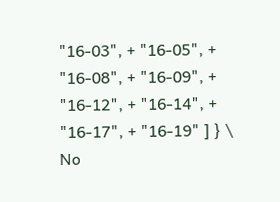"16-03", + "16-05", + "16-08", + "16-09", + "16-12", + "16-14", + "16-17", + "16-19" ] } \ No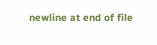newline at end of file